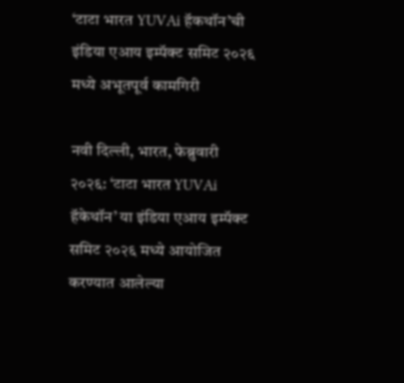‘टाटा भारत YUVAi हॅकथॉन’ची इंडिया एआय इम्पॅक्ट समिट २०२६ मध्ये अभूतपूर्व कामगिरी

नवी दिल्ली, भारत, फेब्रुवारी २०२६: ‘टाटा भारत YUVAi हॅकेथॉन’ या इंडिया एआय इम्पॅक्ट समिट २०२६ मध्ये आयोजित करण्यात आलेल्या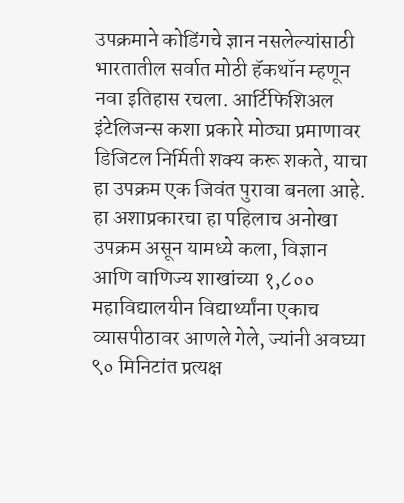उपक्रमाने कोडिंगचे ज्ञान नसलेल्यांसाठी भारतातील सर्वात मोठी हॅकथॉन म्हणून नवा इतिहास रचला. आर्टिफिशिअल इंटेलिजन्स कशा प्रकारे मोठ्या प्रमाणावर डिजिटल निर्मिती शक्य करू शकते, याचा हा उपक्रम एक जिवंत पुरावा बनला आहे. हा अशाप्रकारचा हा पहिलाच अनोखा उपक्रम असून यामध्ये कला, विज्ञान आणि वाणिज्य शाखांच्या १,८०० महाविद्यालयीन विद्यार्थ्यांना एकाच व्यासपीठावर आणले गेले, ज्यांनी अवघ्या ९० मिनिटांत प्रत्यक्ष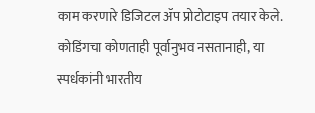काम करणारे डिजिटल ॲप प्रोटोटाइप तयार केले. कोडिंगचा कोणताही पूर्वानुभव नसतानाही, या स्पर्धकांनी भारतीय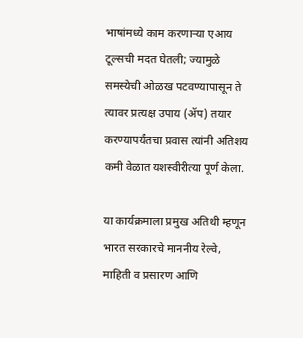भाषांमध्ये काम करणाऱ्या एआय टूल्सची मदत घेतली; ज्यामुळे समस्येची ओळख पटवण्यापासून ते त्यावर प्रत्यक्ष उपाय (ॲप) तयार करण्यापर्यंतचा प्रवास त्यांनी अतिशय कमी वेळात यशस्वीरीत्या पूर्ण केला.

या कार्यक्रमाला प्रमुख अतिथी म्हणून भारत सरकारचे माननीय रेल्वे, माहिती व प्रसारण आणि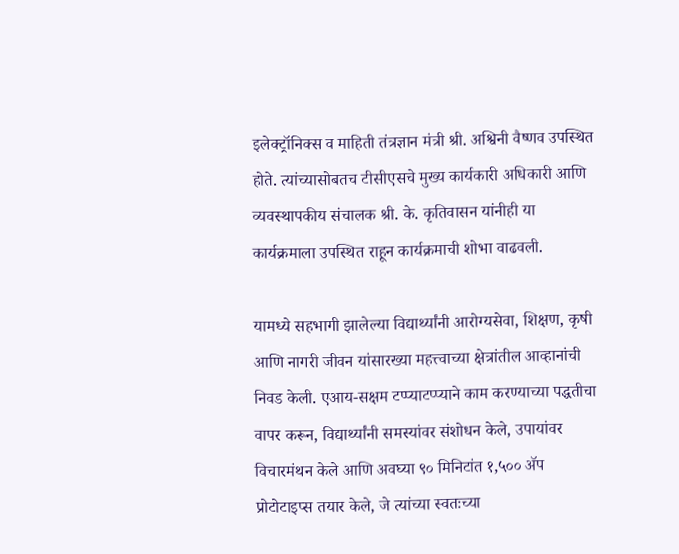इलेक्ट्रॉनिक्स व माहिती तंत्रज्ञान मंत्री श्री. अश्विनी वैष्णव उपस्थित होते. त्यांच्यासोबतच टीसीएसचे मुख्य कार्यकारी अधिकारी आणि व्यवस्थापकीय संचालक श्री. के. कृतिवासन यांनीही या कार्यक्रमाला उपस्थित राहून कार्यक्रमाची शोभा वाढवली.

यामध्ये सहभागी झालेल्या विद्यार्थ्यांनी आरोग्यसेवा, शिक्षण, कृषी आणि नागरी जीवन यांसारख्या महत्त्वाच्या क्षेत्रांतील आव्हानांची निवड केली. एआय-सक्षम टप्प्याटप्प्याने काम करण्याच्या पद्धतीचा वापर करून, विद्यार्थ्यांनी समस्यांवर संशोधन केले, उपायांवर विचारमंथन केले आणि अवघ्या ९० मिनिटांत १,५०० ॲप प्रोटोटाइप्स तयार केले, जे त्यांच्या स्वतःच्या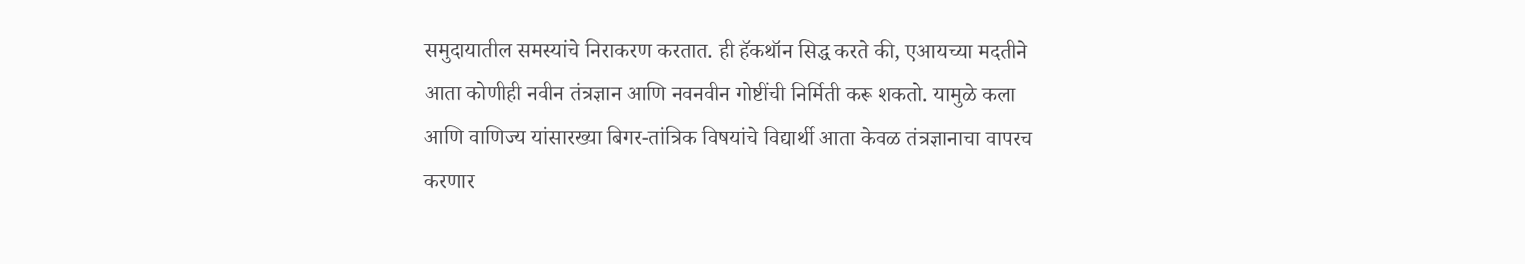समुदायातील समस्यांचे निराकरण करतात. ही हॅकथॉन सिद्ध करते की, एआयच्या मदतीने आता कोणीही नवीन तंत्रज्ञान आणि नवनवीन गोष्टींची निर्मिती करू शकतो. यामुळे कला आणि वाणिज्य यांसारख्या बिगर-तांत्रिक विषयांचे विद्यार्थी आता केवळ तंत्रज्ञानाचा वापरच करणार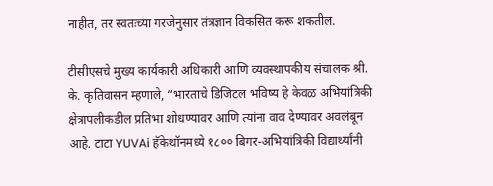नाहीत, तर स्वतःच्या गरजेनुसार तंत्रज्ञान विकसित करू शकतील.

टीसीएसचे मुख्य कार्यकारी अधिकारी आणि व्यवस्थापकीय संचालक श्री. के. कृतिवासन म्हणाले, “भारताचे डिजिटल भविष्य हे केवळ अभियांत्रिकी क्षेत्रापलीकडील प्रतिभा शोधण्यावर आणि त्यांना वाव देण्यावर अवलंबून आहे. टाटा YUVAi हॅकेथॉनमध्ये १८०० बिगर-अभियांत्रिकी विद्यार्थ्यांनी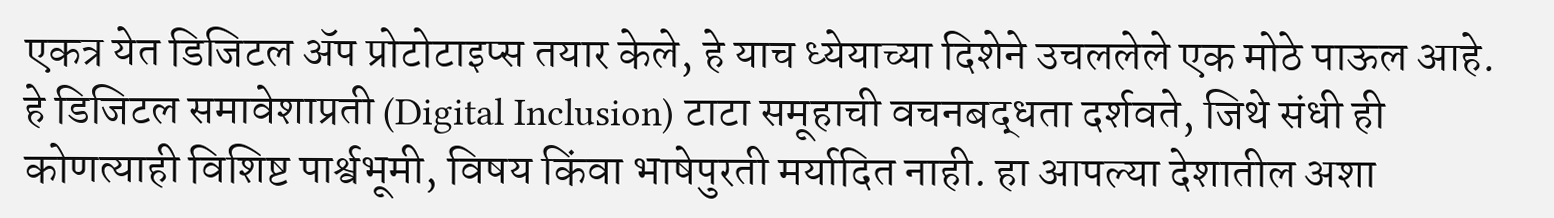एकत्र येत डिजिटल ॲप प्रोटोटाइप्स तयार केले, हे याच ध्येयाच्या दिशेने उचललेले एक मोठे पाऊल आहे. हे डिजिटल समावेशाप्रती (Digital Inclusion) टाटा समूहाची वचनबद्धता दर्शवते, जिथे संधी ही कोणत्याही विशिष्ट पार्श्वभूमी, विषय किंवा भाषेपुरती मर्यादित नाही. हा आपल्या देशातील अशा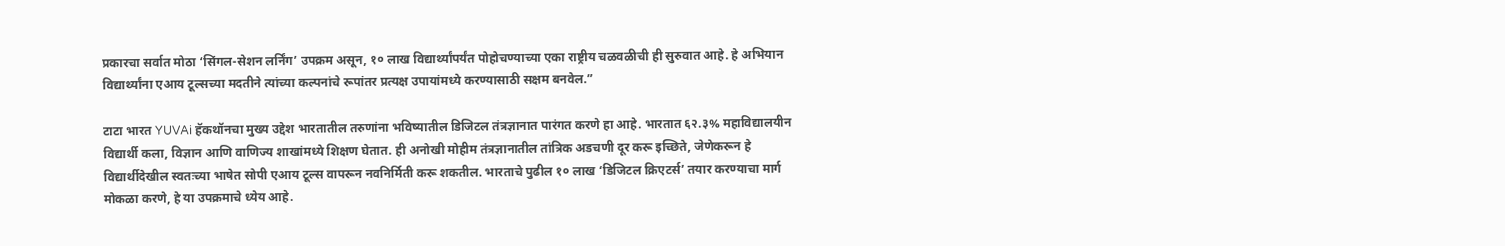प्रकारचा सर्वात मोठा ‘सिंगल-सेशन लर्निंग’ उपक्रम असून, १० लाख विद्यार्थ्यांपर्यंत पोहोचण्याच्या एका राष्ट्रीय चळवळीची ही सुरुवात आहे. हे अभियान विद्यार्थ्यांना एआय टूल्सच्या मदतीने त्यांच्या कल्पनांचे रूपांतर प्रत्यक्ष उपायांमध्ये करण्यासाठी सक्षम बनवेल.”

टाटा भारत YUVAi हॅकथॉनचा मुख्य उद्देश भारतातील तरुणांना भविष्यातील डिजिटल तंत्रज्ञानात पारंगत करणे हा आहे. भारतात ६२.३% महाविद्यालयीन विद्यार्थी कला, विज्ञान आणि वाणिज्य शाखांमध्ये शिक्षण घेतात. ही अनोखी मोहीम तंत्रज्ञानातील तांत्रिक अडचणी दूर करू इच्छिते, जेणेकरून हे विद्यार्थीदेखील स्वतःच्या भाषेत सोपी एआय टूल्स वापरून नवनिर्मिती करू शकतील. भारताचे पुढील १० लाख ‘डिजिटल क्रिएटर्स’ तयार करण्याचा मार्ग मोकळा करणे, हे या उपक्रमाचे ध्येय आहे.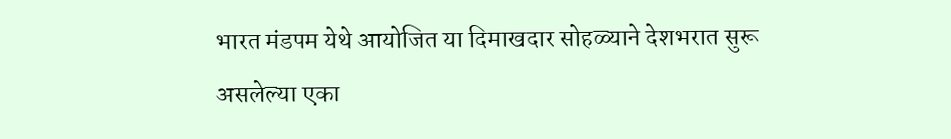भारत मंडपम येथे आयोजित या दिमाखदार सोहळ्याने देशभरात सुरू असलेल्या एका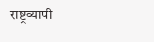राष्ट्रव्यापी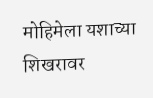मोहिमेला यशाच्या शिखरावर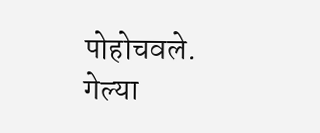पोहोचवले. गेल्या